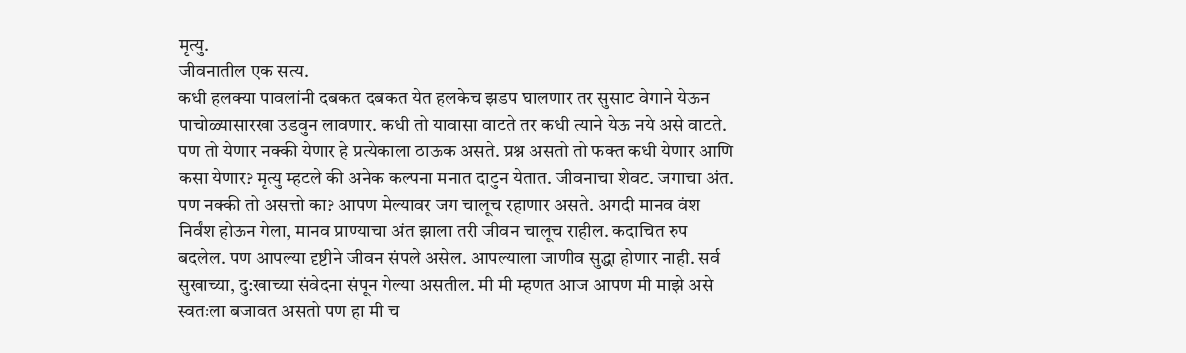मृत्यु.
जीवनातील एक सत्य.
कधी हलक्या पावलांनी दबकत दबकत येत हलकेच झडप घालणार तर सुसाट वेगाने येऊन पाचोळ्यासारखा उडवुन लावणार. कधी तो यावासा वाटते तर कधी त्याने येऊ नये असे वाटते. पण तो येणार नक्की येणार हे प्रत्येकाला ठाऊक असते. प्रश्न असतो तो फक्त कधी येणार आणि कसा येणार? मृत्यु म्हटले की अनेक कल्पना मनात दाटुन येतात. जीवनाचा शेवट. जगाचा अंत. पण नक्की तो असत्तो का? आपण मेल्यावर जग चालूच रहाणार असते. अगदी मानव वंश निर्वंश होऊन गेला, मानव प्राण्याचा अंत झाला तरी जीवन चालूच राहील. कदाचित रुप बदलेल. पण आपल्या दृष्टीने जीवन संपले असेल. आपल्याला जाणीव सुद्धा होणार नाही. सर्व सुखाच्या, दु:खाच्या संवेदना संपून गेल्या असतील. मी मी म्हणत आज आपण मी माझे असे स्वतःला बजावत असतो पण हा मी च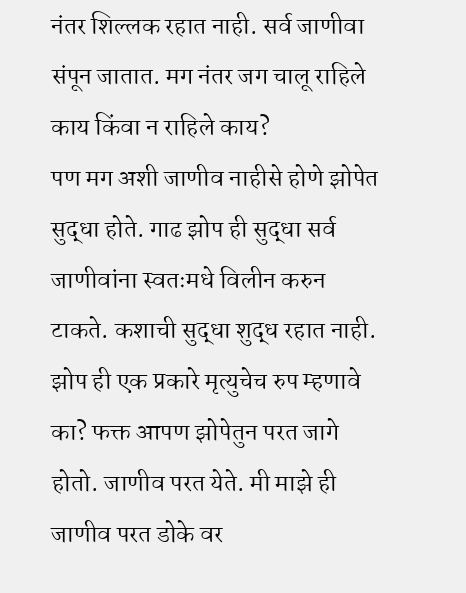नंतर शिल्लक रहात नाही. सर्व जाणीवा संपून जातात. मग नंतर जग चालू राहिले काय किंवा न राहिले काय?
पण मग अशी जाणीव नाहीसे होणे झोपेत सुद्धा होते. गाढ झोप ही सुद्धा सर्व जाणीवांना स्वतःमधे विलीन करुन टाकते. कशाची सुद्धा शुद्ध रहात नाही. झोप ही एक प्रकारे मृत्युचेच रुप म्हणावे का? फक्त आपण झोपेतुन परत जागे होतो. जाणीव परत येते. मी माझे ही जाणीव परत डोके वर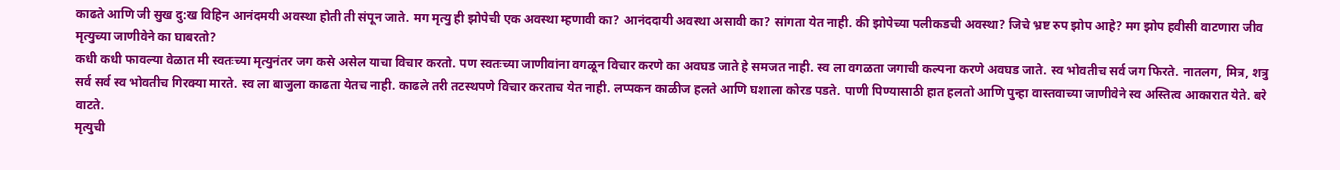काढते आणि जी सुख दु:ख विहिन आनंदमयी अवस्था होती ती संपून जाते. मग मृत्यु ही झोपेची एक अवस्था म्हणावी का? आनंददायी अवस्था असावी का? सांगता येत नाही. की झोपेच्या पलीकडची अवस्था? जिचे भ्रष्ट रुप झोप आहे? मग झोप हवीसी वाटणारा जीव मृत्युच्या जाणीवेने का घाबरतो?
कधी कधी फावल्या वेळात मी स्वतःच्या मृत्युनंतर जग कसे असेल याचा विचार करतो. पण स्वतःच्या जाणीवांना वगळून विचार करणे का अवघड जाते हे समजत नाही. स्व ला वगळता जगाची कल्पना करणे अवघड जाते. स्व भोवतीच सर्व जग फिरते. नातलग, मित्र, शत्रु सर्व सर्व स्व भोवतीच गिरक्या मारते. स्व ला बाजुला काढता येतच नाही. काढले तरी तटस्थपणे विचार करताच येत नाही. लप्पकन काळीज हलते आणि घशाला कोरड पडते. पाणी पिण्यासाठी हात हलतो आणि पुन्हा वास्तवाच्या जाणीवेने स्व अस्तित्व आकारात येते. बरे वाटते.
मृत्युची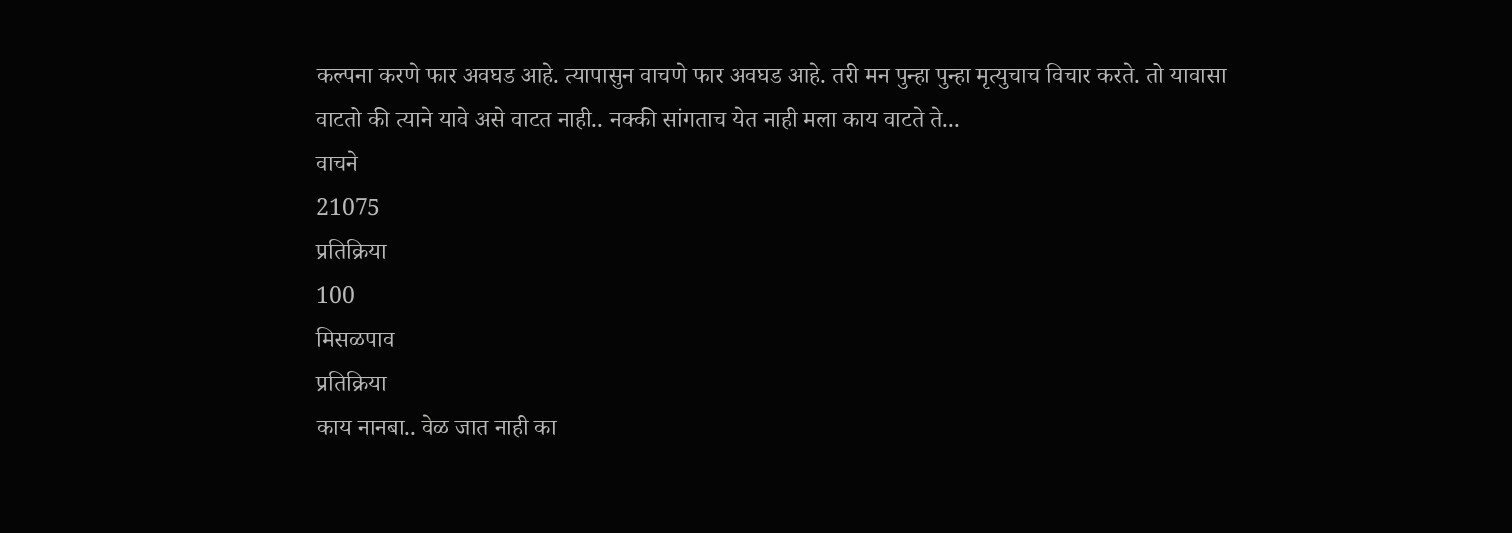कल्पना करणे फार अवघड आहे. त्यापासुन वाचणे फार अवघड आहे. तरी मन पुन्हा पुन्हा मृत्युचाच विचार करते. तो यावासा वाटतो की त्याने यावे असे वाटत नाही.. नक्की सांगताच येत नाही मला काय वाटते ते...
वाचने
21075
प्रतिक्रिया
100
मिसळपाव
प्रतिक्रिया
काय नानबा.. वेळ जात नाही का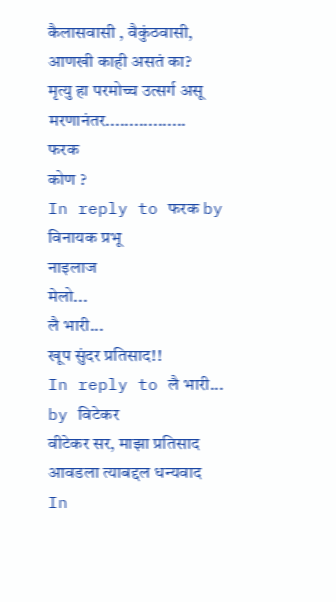कैलासवासी , वैकुंठवासी,
आणखी काही असतं का?
मृत्यु हा परमोच्च उत्सर्ग असू
मरणानंतर.................
फरक
कोण ?
In reply to फरक by विनायक प्रभू
नाइलाज
मेलो...
लै भारी...
खूप सुंदर प्रतिसाद!!
In reply to लै भारी... by विटेकर
वीटेकर सर, माझा प्रतिसाद आवडला त्याबद्दल धन्यवाद
In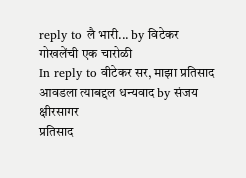reply to लै भारी... by विटेकर
गोखलेंची एक चारोळी
In reply to वीटेकर सर, माझा प्रतिसाद आवडला त्याबद्दल धन्यवाद by संजय क्षीरसागर
प्रतिसाद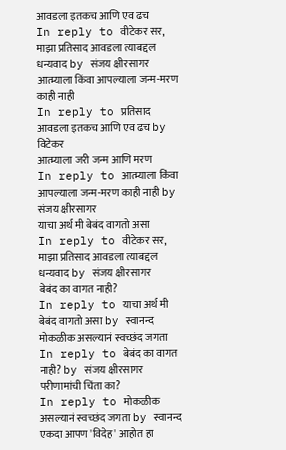आवडला इतकच आणि एव ढच
In reply to वीटेकर सर, माझा प्रतिसाद आवडला त्याबद्दल धन्यवाद by संजय क्षीरसागर
आत्म्याला किंवा आपल्याला जन्म-मरण काही नाही
In reply to प्रतिसाद आवडला इतकच आणि एव ढच by विटेकर
आत्म्याला जरी जन्म आणि मरण
In reply to आत्म्याला किंवा आपल्याला जन्म-मरण काही नाही by संजय क्षीरसागर
याचा अर्थ मी बेबंद वागतो असा
In reply to वीटेकर सर, माझा प्रतिसाद आवडला त्याबद्दल धन्यवाद by संजय क्षीरसागर
बेबंद का वागत नाही?
In reply to याचा अर्थ मी बेबंद वागतो असा by स्वानन्द
मोकळीक असल्यानं स्वच्छंद जगता
In reply to बेबंद का वागत नाही? by संजय क्षीरसागर
परीणामांची चिंता का?
In reply to मोकळीक असल्यानं स्वच्छंद जगता by स्वानन्द
एकदा आपण 'विदेह' आहोत हा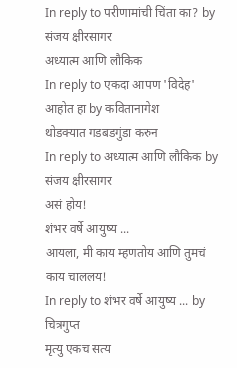In reply to परीणामांची चिंता का? by संजय क्षीरसागर
अध्यात्म आणि लौकिक
In reply to एकदा आपण 'विदेह' आहोत हा by कवितानागेश
थोडक्यात गडबडगुंडा करुन
In reply to अध्यात्म आणि लौकिक by संजय क्षीरसागर
असं होय!
शंभर वर्षे आयुष्य ...
आयला, मी काय म्हणतोय आणि तुमचं काय चाललय!
In reply to शंभर वर्षे आयुष्य ... by चित्रगुप्त
मृत्यु एकच सत्य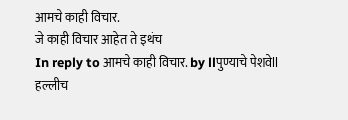आमचे काही विचार.
जे काही विचार आहेत ते इथंच
In reply to आमचे काही विचार. by llपुण्याचे पेशवेll
हल्लीच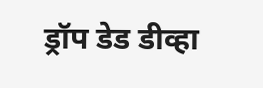ड्रॉप डेड डीव्हा